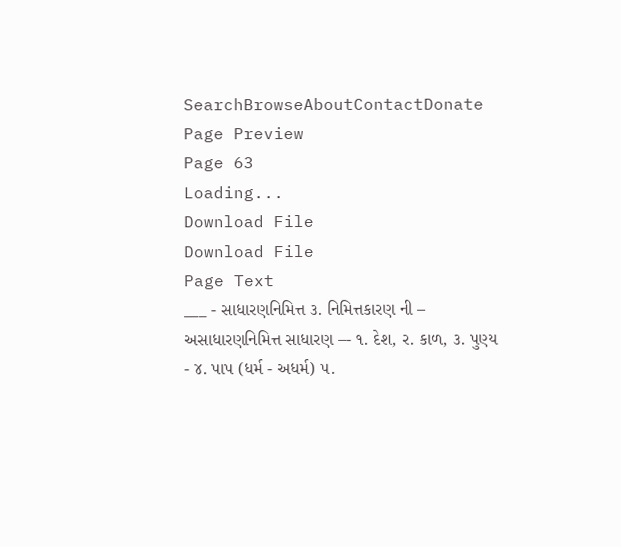SearchBrowseAboutContactDonate
Page Preview
Page 63
Loading...
Download File
Download File
Page Text
___ - સાધારણનિમિત્ત ૩. નિમિત્તકારણ ની – અસાધારણનિમિત્ત સાધારણ –- ૧. દેશ, ર. કાળ, ૩. પુણ્ય - ૪. પાપ (ધર્મ - અધર્મ) ૫.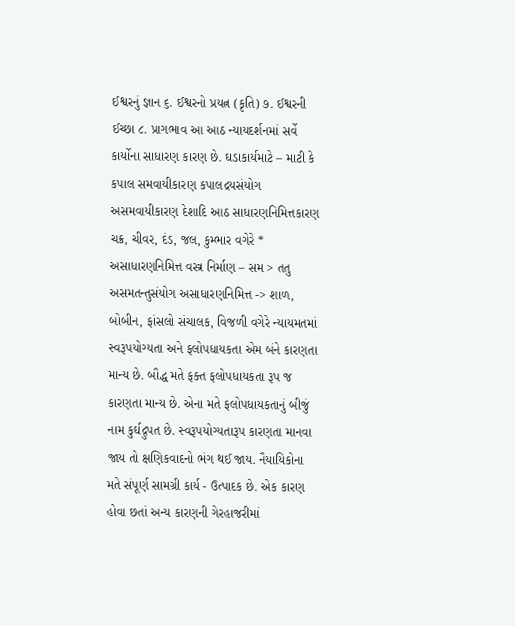ઈશ્વરનું જ્ઞાન ૬. ઈશ્વરનો પ્રયત્ન (કૃતિ) ૭. ઈશ્વરની ઈચ્છા ૮. પ્રાગભાવ આ આઠ ન્યાયદર્શનમાં સર્વે કાર્યોના સાધારણ કારણ છે. ઘડાકાર્યમાટે – માટી કે કપાલ સમવાયીકારણ કપાલદ્રયસંયોગ અસમવાયીકારણ દેશાદિ આઠ સાધારણનિમિત્તકારણ ચક્ર, ચીવર, દંડ, જલ, કુમ્ભાર વગેરે * અસાધારણનિમિત્ત વસ્ત્ર નિર્માણ – સમ > તતુ અસમતન્તુસંયોગ અસાધારણનિમિત્ત -> શાળ, બોબીન, ફાંસલો સંચાલક, વિજળી વગેરે ન્યાયમતમાં સ્વરૂપયોગ્યતા અને ફલોપધાયકતા એમ બંને કારણતા માન્ય છે. બૌદ્ધ મતે ફક્ત ફલોપધાયકતા રૂપ જ કારણતા માન્ય છે. એના મતે ફલોપધાયકતાનું બીજું નામ કુર્ઘદ્રુપત છે. સ્વરૂપયોગ્યતારૂપ કારણતા માનવા જાય તો ક્ષણિકવાદનો ભંગ થઈ જાય. નૈયાયિકોના મતે સંપૂર્ણ સામગ્રી કાર્ય - ઉત્પાદક છે. એક કારણ હોવા છતાં અન્ય કારણની ગેરહાજરીમાં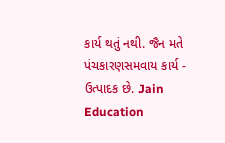કાર્ય થતું નથી. જૈન મતે પંચકારણસમવાય કાર્ય - ઉત્પાદક છે. Jain Education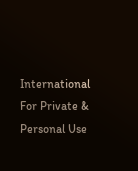International For Private & Personal Use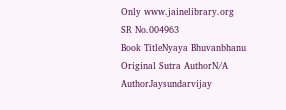Only www.jainelibrary.org
SR No.004963
Book TitleNyaya Bhuvanbhanu
Original Sutra AuthorN/A
AuthorJaysundarvijay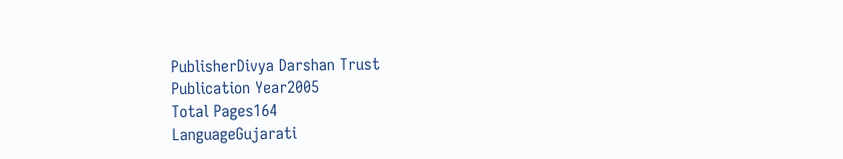PublisherDivya Darshan Trust
Publication Year2005
Total Pages164
LanguageGujarati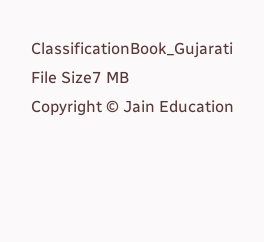ClassificationBook_Gujarati
File Size7 MB
Copyright © Jain Education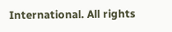International. All rights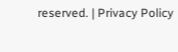reserved. | Privacy Policy